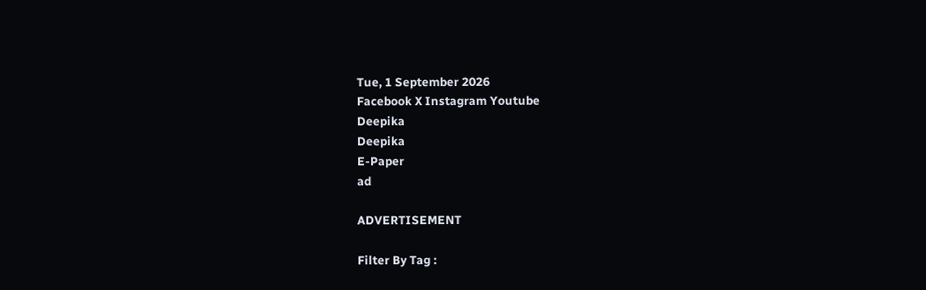Tue, 1 September 2026
Facebook X Instagram Youtube
Deepika
Deepika
E-Paper
ad

ADVERTISEMENT

Filter By Tag :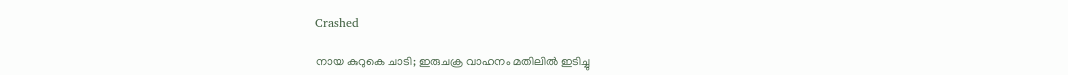Crashed

നായ കുറുകെ ചാടി; ഇരുചക്ര വാഹനം മതിലില്‍ ഇടിച്ചു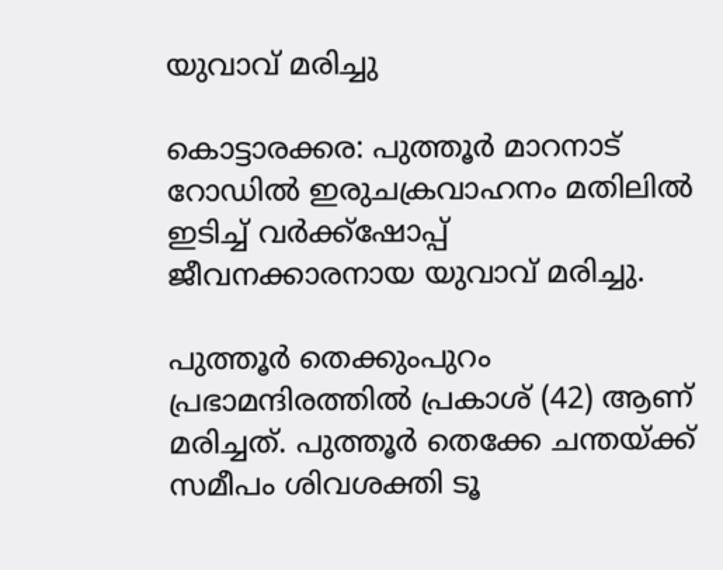യുവാവ് മരിച്ചു

കൊട്ടാരക്കര: പുത്തൂര്‍ മാറനാട് റോഡില്‍ ഇരുചക്രവാഹനം മതിലില്‍ ഇടിച്ച് വര്‍ക്ക്‌ഷോപ്പ് ജീവനക്കാരനായ യുവാവ് മരിച്ചു.

പുത്തൂര്‍ തെക്കുംപുറം പ്രഭാമന്ദിരത്തില്‍ പ്രകാശ് (42) ആണ് മരിച്ചത്. പുത്തൂര്‍ തെക്കേ ചന്തയ്ക്ക് സമീപം ശിവശക്തി ടൂ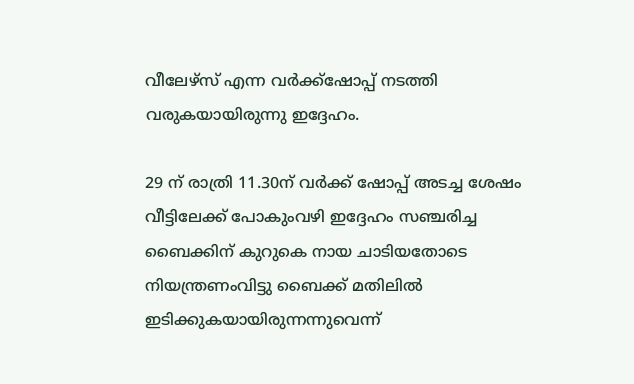വീലേഴ്‌സ് എന്ന വര്‍ക്ക്ഷോപ്പ് നടത്തി വരുകയായിരുന്നു ഇദ്ദേഹം.

29 ന് രാത്രി 11.30ന് വര്‍ക്ക് ഷോപ്പ് അടച്ച ശേഷം വീട്ടിലേക്ക് പോകുംവഴി ഇദ്ദേഹം സഞ്ചരിച്ച ബൈക്കിന് കുറുകെ നായ ചാടിയതോടെ നിയന്ത്രണംവിട്ടു ബൈക്ക് മതിലില്‍ ഇടിക്കുകയായിരുന്നന്നുവെന്ന്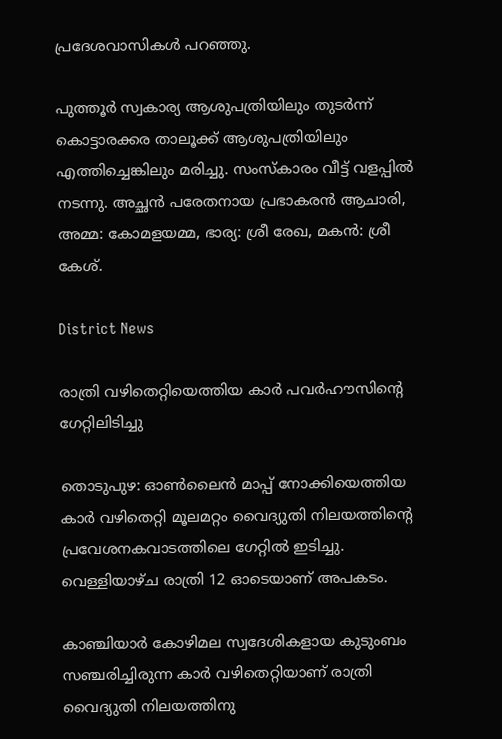പ്രദേശവാസികള്‍ പറഞ്ഞു.

പുത്തൂര്‍ സ്വകാര്യ ആശുപത്രിയിലും തുടര്‍ന്ന് കൊട്ടാരക്കര താലൂക്ക് ആശുപത്രിയിലും എത്തിച്ചെങ്കിലും മരിച്ചു. സംസ്‌കാരം വീട്ട് വളപ്പില്‍ നടന്നു. അച്ഛന്‍ പരേതനായ പ്രഭാകരന്‍ ആചാരി, അമ്മ: കോമളയമ്മ, ഭാര്യ: ശ്രീ രേഖ, മകന്‍: ശ്രീ കേശ്.

District News

രാത്രി വഴിതെറ്റിയെത്തിയ കാർ പവർഹൗസിന്‍റെ ഗേറ്റിലിടിച്ചു

തൊടുപുഴ: ഓണ്‍ലൈൻ മാപ്പ് നോക്കിയെത്തിയ കാർ വഴിതെറ്റി മൂലമറ്റം വൈദ്യുതി നിലയത്തിന്‍റെ പ്രവേശനകവാടത്തിലെ ഗേറ്റിൽ ഇടിച്ചു. വെള്ളിയാഴ്ച രാത്രി 12 ഓടെയാണ് അപകടം.

കാഞ്ചിയാർ കോഴിമല സ്വദേശികളായ കുടുംബം സഞ്ചരിച്ചിരുന്ന കാർ വഴിതെറ്റിയാണ് രാത്രി വൈദ്യുതി നിലയത്തിനു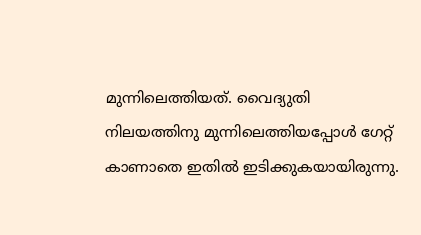മുന്നിലെത്തിയത്. വൈദ്യുതി നിലയത്തിനു മുന്നിലെത്തിയപ്പോൾ ഗേറ്റ് കാണാതെ ഇതിൽ ഇടിക്കുകയായിരുന്നു.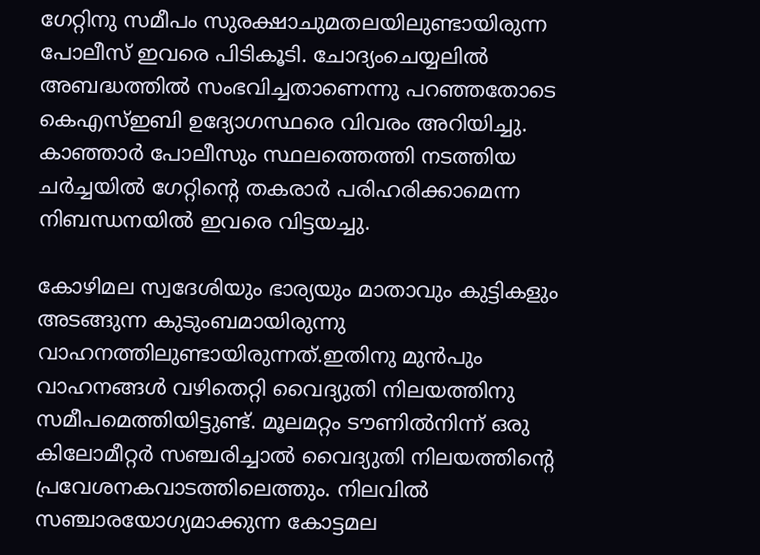ഗേറ്റിനു സമീപം സുരക്ഷാചുമതലയിലുണ്ടായിരുന്ന പോലീസ് ഇവരെ പിടികൂടി. ചോദ്യംചെയ്യലിൽ അബദ്ധത്തിൽ സംഭവിച്ചതാണെന്നു പറഞ്ഞതോടെ കെഎസ്ഇബി ഉദ്യോഗസ്ഥരെ വിവരം അറിയിച്ചു. കാഞ്ഞാർ പോലീസും സ്ഥലത്തെത്തി നടത്തിയ ചർച്ചയിൽ ഗേറ്റിന്‍റെ തകരാർ പരിഹരിക്കാമെന്ന നിബന്ധനയിൽ ഇവരെ വിട്ടയച്ചു.

കോഴിമല സ്വദേശിയും ഭാര്യയും മാതാവും കുട്ടികളും അടങ്ങുന്ന കുടുംബമായിരുന്നു വാഹനത്തിലുണ്ടായിരുന്നത്.ഇതിനു മുൻപും വാഹനങ്ങൾ വഴിതെറ്റി വൈദ്യുതി നിലയത്തിനു സമീപമെത്തിയിട്ടുണ്ട്. മൂലമറ്റം ടൗണിൽനിന്ന് ഒരു കിലോമീറ്റർ സഞ്ചരിച്ചാൽ വൈദ്യുതി നിലയത്തിന്‍റെ പ്രവേശനകവാടത്തിലെത്തും. നിലവിൽ സഞ്ചാരയോഗ്യമാക്കുന്ന കോട്ടമല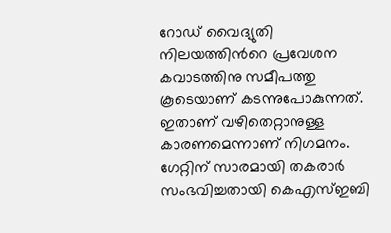റോഡ് വൈദ്യുതി നിലയത്തിന്‍റെ പ്രവേശന കവാടത്തിനു സമീപത്തു കൂടെയാണ് കടന്നുപോകുന്നത്. ഇതാണ് വഴിതെറ്റാനുള്ള കാരണമെന്നാണ് നിഗമനം. ഗേറ്റിന് സാരമായി തകരാർ സംഭവിച്ചതായി കെഎസ്ഇബി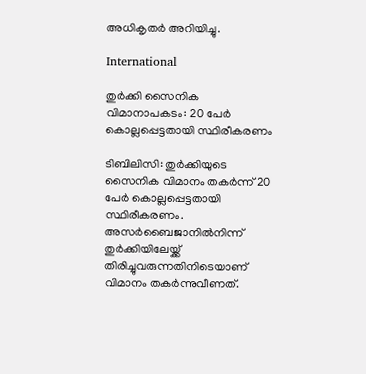അധികൃതർ അറിയിച്ചു.

International

തുർക്കി സൈനിക വിമാനാപകടം: 20 പേർ കൊല്ലപ്പെട്ടതായി സ്ഥിരീകരണം

ടിബിലിസി: തുർക്കിയുടെ സൈനിക വിമാനം തകർന്ന് 20 പേർ കൊല്ലപ്പെട്ടതായി സ്ഥിരീകരണം. അസര്‍ബൈജാനിൽനിന്ന് തുർക്കിയിലേയ്ക്ക് തിരിച്ചുവരുന്നതിനിടെയാണ് വിമാനം തകർന്നുവീണത്.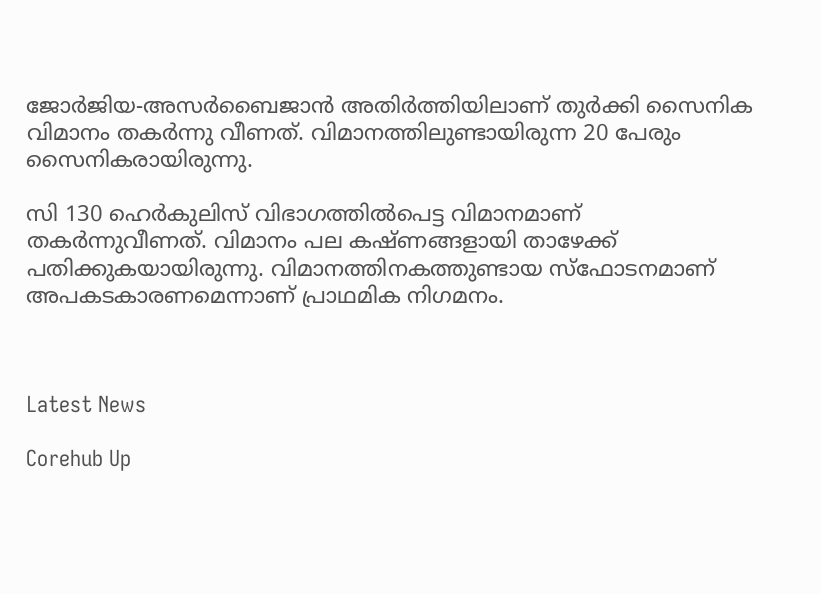ജോര്‍ജിയ-അസര്‍ബൈജാന്‍ അതിര്‍ത്തിയിലാണ് തുര്‍ക്കി സൈനിക വിമാനം തകർന്നു വീണത്. വിമാനത്തിലുണ്ടായിരുന്ന 20 പേരും സൈനികരായിരുന്നു.

സി 130 ഹെര്‍കുലിസ് വിഭാഗത്തില്‍പെട്ട വിമാനമാണ് തകര്‍ന്നുവീണത്. വിമാനം പല കഷ്ണങ്ങളായി താഴേക്ക് പതിക്കുകയായിരുന്നു. വിമാനത്തിനകത്തുണ്ടായ സ്‌ഫോടനമാണ് അപകടകാരണമെന്നാണ് പ്രാഥമിക നിഗമനം.



Latest News

Corehub Up